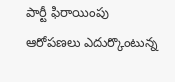పార్టీ ఫిరాయింపు ఆరోపణలు ఎదుర్కొంటున్న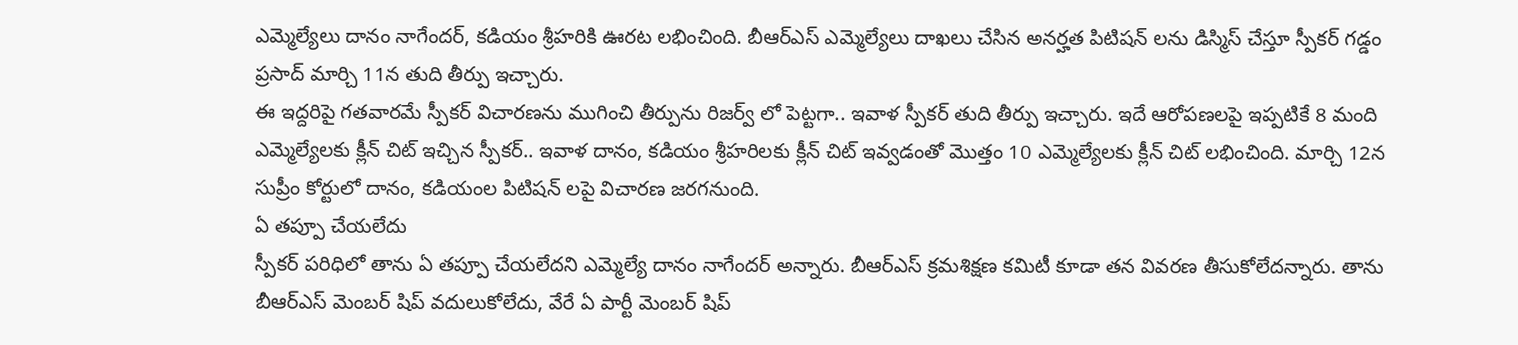ఎమ్మెల్యేలు దానం నాగేందర్, కడియం శ్రీహరికి ఊరట లభించింది. బీఆర్ఎస్ ఎమ్మెల్యేలు దాఖలు చేసిన అనర్హత పిటిషన్ లను డిస్మిస్ చేస్తూ స్పీకర్ గడ్డం ప్రసాద్ మార్చి 11న తుది తీర్పు ఇచ్చారు.
ఈ ఇద్దరిపై గతవారమే స్పీకర్ విచారణను ముగించి తీర్పును రిజర్వ్ లో పెట్టగా.. ఇవాళ స్పీకర్ తుది తీర్పు ఇచ్చారు. ఇదే ఆరోపణలపై ఇప్పటికే 8 మంది ఎమ్మెల్యేలకు క్లీన్ చిట్ ఇచ్చిన స్పీకర్.. ఇవాళ దానం, కడియం శ్రీహరిలకు క్లీన్ చిట్ ఇవ్వడంతో మొత్తం 10 ఎమ్మెల్యేలకు క్లీన్ చిట్ లభించింది. మార్చి 12న సుప్రీం కోర్టులో దానం, కడియంల పిటిషన్ లపై విచారణ జరగనుంది.
ఏ తప్పూ చేయలేదు
స్పీకర్ పరిధిలో తాను ఏ తప్పూ చేయలేదని ఎమ్మెల్యే దానం నాగేందర్ అన్నారు. బీఆర్ఎస్ క్రమశిక్షణ కమిటీ కూడా తన వివరణ తీసుకోలేదన్నారు. తాను బీఆర్ఎస్ మెంబర్ షిప్ వదులుకోలేదు, వేరే ఏ పార్టీ మెంబర్ షిప్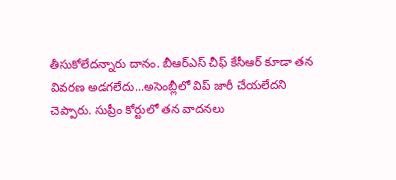తీసుకోలేదన్నారు దానం. బీఆర్ఎస్ చీఫ్ కేసీఆర్ కూడా తన వివరణ అడగలేదు...అసెంబ్లీలో విప్ జారీ చేయలేదని చెప్పారు. సుప్రీం కోర్టులో తన వాదనలు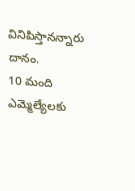వినిపిస్తానన్నారు దానం.
10 మంది ఎమ్మెల్యేలకు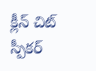క్లీన్ చిట్
స్పీకర్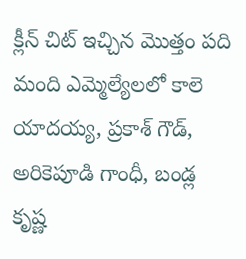క్లీన్ చిట్ ఇచ్చిన మొత్తం పది మంది ఎమ్మెల్యేలలో కాలె యాదయ్య, ప్రకాశ్ గౌడ్, అరికెపూడి గాంధీ, బండ్ల కృష్ణ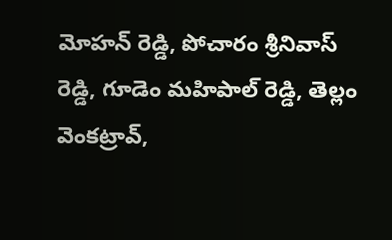మోహన్ రెడ్డి, పోచారం శ్రీనివాస్ రెడ్డి, గూడెం మహిపాల్ రెడ్డి, తెల్లం వెంకట్రావ్,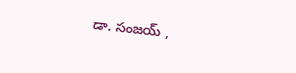డా. సంజయ్ ,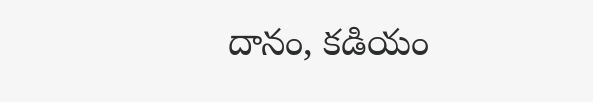దానం, కడియం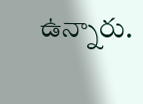ఉన్నారు.